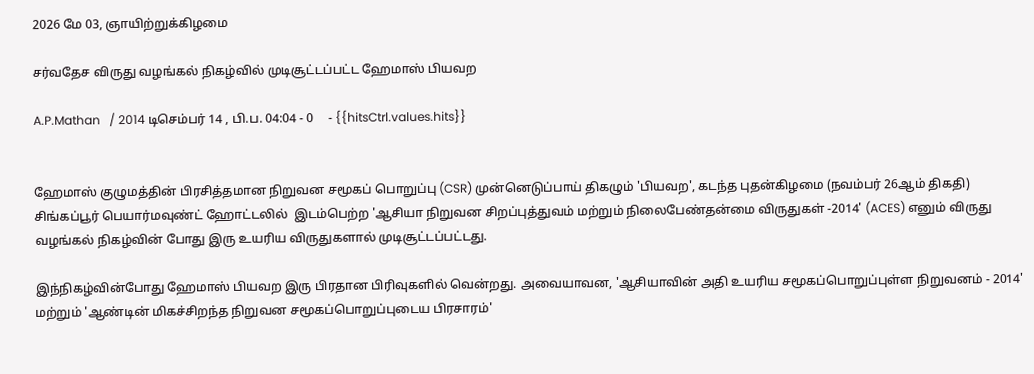2026 மே 03, ஞாயிற்றுக்கிழமை

சர்வதேச விருது வழங்கல் நிகழ்வில் முடிசூட்டப்பட்ட ஹேமாஸ் பியவற

A.P.Mathan   / 2014 டிசெம்பர் 14 , பி.ப. 04:04 - 0     - {{hitsCtrl.values.hits}}


ஹேமாஸ் குழுமத்தின் பிரசித்தமான நிறுவன சமூகப் பொறுப்பு (CSR) முன்னெடுப்பாய் திகழும் 'பியவற', கடந்த புதன்கிழமை (நவம்பர் 26ஆம் திகதி) சிங்கப்பூர் பெயார்மவுண்ட் ஹோட்டலில்  இடம்பெற்ற 'ஆசியா நிறுவன சிறப்புத்துவம் மற்றும் நிலைபேண்தன்மை விருதுகள் -2014' (ACES) எனும் விருது வழங்கல் நிகழ்வின் போது இரு உயரிய விருதுகளால் முடிசூட்டப்பட்டது.

இந்நிகழ்வின்போது ஹேமாஸ் பியவற இரு பிரதான பிரிவுகளில் வென்றது. அவையாவன, 'ஆசியாவின் அதி உயரிய சமூகப்பொறுப்புள்ள நிறுவனம் - 2014' மற்றும் 'ஆண்டின் மிகச்சிறந்த நிறுவன சமூகப்பொறுப்புடைய பிரசாரம்'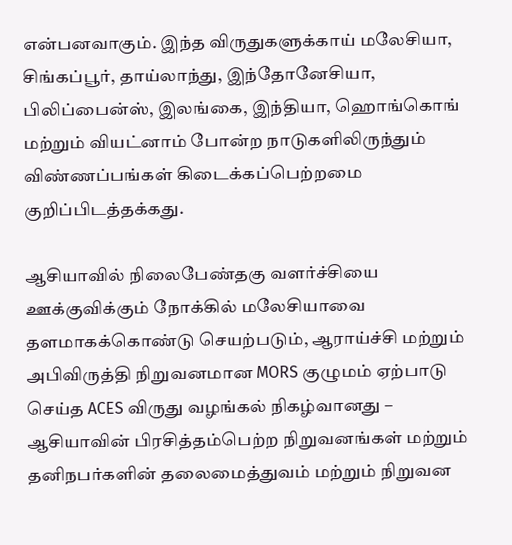என்பனவாகும். இந்த விருதுகளுக்காய் மலேசியா, சிங்கப்பூர், தாய்லாந்து, இந்தோனேசியா, பிலிப்பைன்ஸ், இலங்கை, இந்தியா, ஹொங்கொங் மற்றும் வியட்னாம் போன்ற நாடுகளிலிருந்தும் விண்ணப்பங்கள் கிடைக்கப்பெற்றமை குறிப்பிடத்தக்கது.

ஆசியாவில் நிலைபேண்தகு வளர்ச்சியை ஊக்குவிக்கும் நோக்கில் மலேசியாவை தளமாகக்கொண்டு செயற்படும், ஆராய்ச்சி மற்றும் அபிவிருத்தி நிறுவனமான MORS குழுமம் ஏற்பாடு செய்த ACES விருது வழங்கல் நிகழ்வானது – ஆசியாவின் பிரசித்தம்பெற்ற நிறுவனங்கள் மற்றும் தனிநபர்களின் தலைமைத்துவம் மற்றும் நிறுவன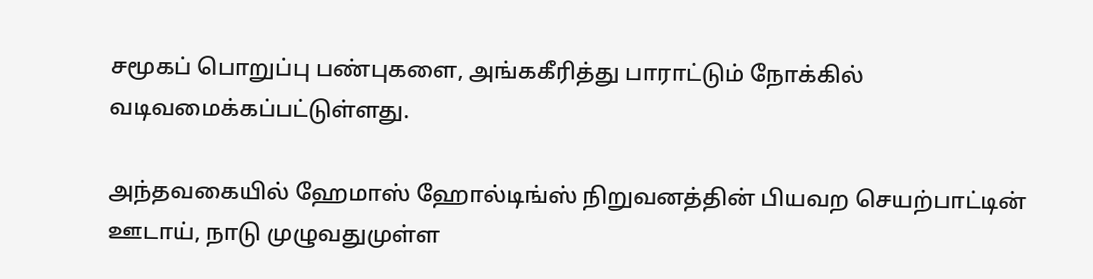சமூகப் பொறுப்பு பண்புகளை, அங்ககீரித்து பாராட்டும் நோக்கில் வடிவமைக்கப்பட்டுள்ளது.

அந்தவகையில் ஹேமாஸ் ஹோல்டிங்ஸ் நிறுவனத்தின் பியவற செயற்பாட்டின் ஊடாய், நாடு முழுவதுமுள்ள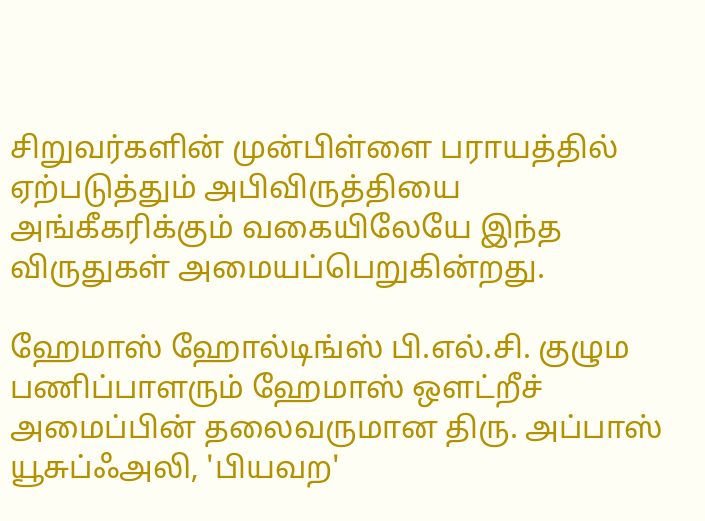சிறுவர்களின் முன்பிள்ளை பராயத்தில் ஏற்படுத்தும் அபிவிருத்தியை அங்கீகரிக்கும் வகையிலேயே இந்த விருதுகள் அமையப்பெறுகின்றது.

ஹேமாஸ் ஹோல்டிங்ஸ் பி.எல்.சி. குழும பணிப்பாளரும் ஹேமாஸ் ஒளட்றீச் அமைப்பின் தலைவருமான திரு. அப்பாஸ் யூசுப்ஃஅலி, 'பியவற'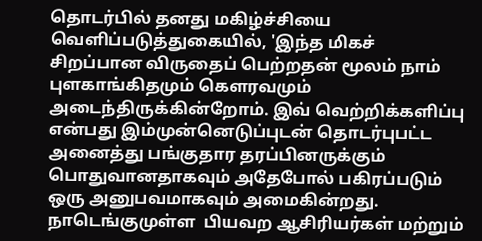தொடர்பில் தனது மகிழ்ச்சியை வெளிப்படுத்துகையில், 'இந்த மிகச் சிறப்பான விருதைப் பெற்றதன் மூலம் நாம் புளகாங்கிதமும் கௌரவமும் அடைந்திருக்கின்றோம். இவ் வெற்றிக்களிப்பு என்பது இம்முன்னெடுப்புடன் தொடர்புபட்ட அனைத்து பங்குதார தரப்பினருக்கும் பொதுவானதாகவும் அதேபோல் பகிரப்படும் ஒரு அனுபவமாகவும் அமைகின்றது. நாடெங்குமுள்ள  பியவற ஆசிரியர்கள் மற்றும்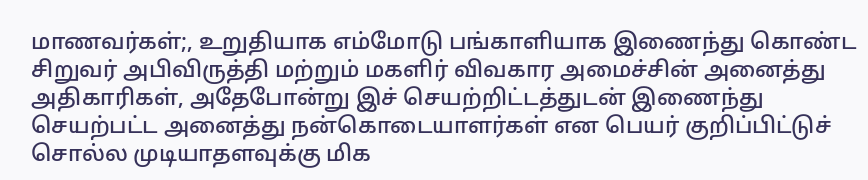மாணவர்கள்;, உறுதியாக எம்மோடு பங்காளியாக இணைந்து கொண்ட சிறுவர் அபிவிருத்தி மற்றும் மகளிர் விவகார அமைச்சின் அனைத்து அதிகாரிகள், அதேபோன்று இச் செயற்றிட்டத்துடன் இணைந்து செயற்பட்ட அனைத்து நன்கொடையாளர்கள் என பெயர் குறிப்பிட்டுச் சொல்ல முடியாதளவுக்கு மிக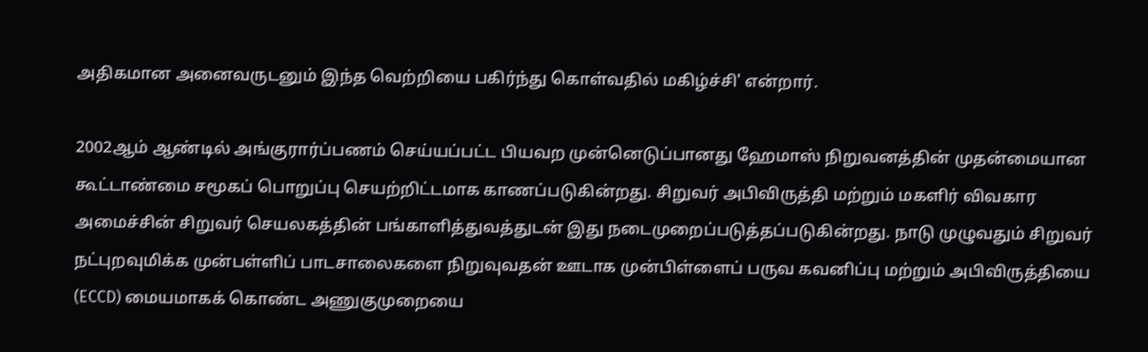அதிகமான அனைவருடனும் இந்த வெற்றியை பகிர்ந்து கொள்வதில் மகிழ்ச்சி' என்றார்.

2002ஆம் ஆண்டில் அங்குரார்ப்பணம் செய்யப்பட்ட பியவற முன்னெடுப்பானது ஹேமாஸ் நிறுவனத்தின் முதன்மையான கூட்டாண்மை சமூகப் பொறுப்பு செயற்றிட்டமாக காணப்படுகின்றது. சிறுவர் அபிவிருத்தி மற்றும் மகளிர் விவகார அமைச்சின் சிறுவர் செயலகத்தின் பங்காளித்துவத்துடன் இது நடைமுறைப்படுத்தப்படுகின்றது. நாடு முழுவதும் சிறுவர் நட்புறவுமிக்க முன்பள்ளிப் பாடசாலைகளை நிறுவுவதன் ஊடாக முன்பிள்ளைப் பருவ கவனிப்பு மற்றும் அபிவிருத்தியை (ECCD) மையமாகக் கொண்ட அணுகுமுறையை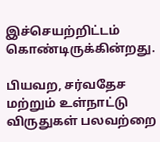இச்செயற்றிட்டம் கொண்டிருக்கின்றது.

பியவற, சர்வதேச மற்றும் உள்நாட்டு விருதுகள் பலவற்றை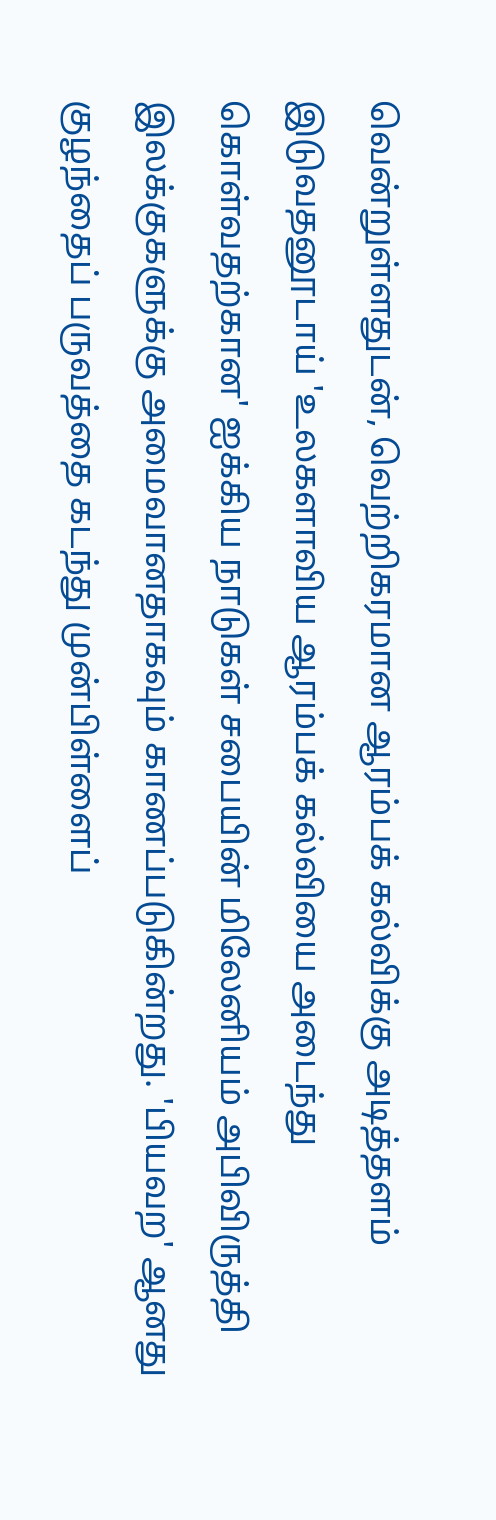வென்றுள்ளதுடன், வெற்றிகரமான ஆரம்பக் கல்விக்கு அடித்தளம் இடுவதனூடாய் 'உலகளாவிய ஆரம்பக் கல்வியை அடைந்து கொள்வதற்கான' ஐக்கிய நாடுகள் சபையின் மிலேனியம் அபிவிருத்தி இலக்குகளுக்கு அமைவானதாகவும் காணப்படுகின்றது. 'பியவற' ஆனது குழந்தைப் பருவத்தை கடந்து முன்பிள்ளைப்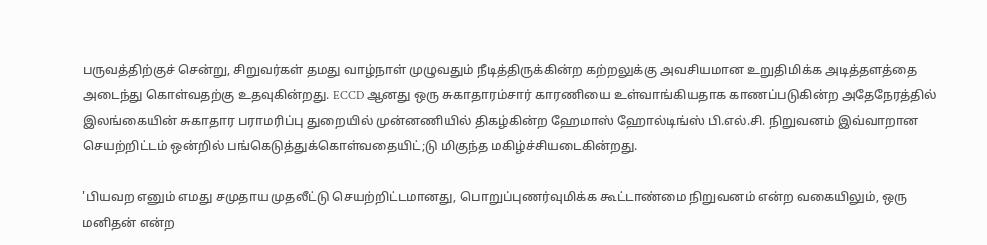பருவத்திற்குச் சென்று, சிறுவர்கள் தமது வாழ்நாள் முழுவதும் நீடித்திருக்கின்ற கற்றலுக்கு அவசியமான உறுதிமிக்க அடித்தளத்தை அடைந்து கொள்வதற்கு உதவுகின்றது. ECCD ஆனது ஒரு சுகாதாரம்சார் காரணியை உள்வாங்கியதாக காணப்படுகின்ற அதேநேரத்தில் இலங்கையின் சுகாதார பராமரிப்பு துறையில் முன்னணியில் திகழ்கின்ற ஹேமாஸ் ஹோல்டிங்ஸ் பி.எல்.சி. நிறுவனம் இவ்வாறான செயற்றிட்டம் ஒன்றில் பங்கெடுத்துக்கொள்வதையிட்;டு மிகுந்த மகிழ்ச்சியடைகின்றது.

'பியவற எனும் எமது சமுதாய முதலீட்டு செயற்றிட்டமானது, பொறுப்புணர்வுமிக்க கூட்டாண்மை நிறுவனம் என்ற வகையிலும், ஒரு மனிதன் என்ற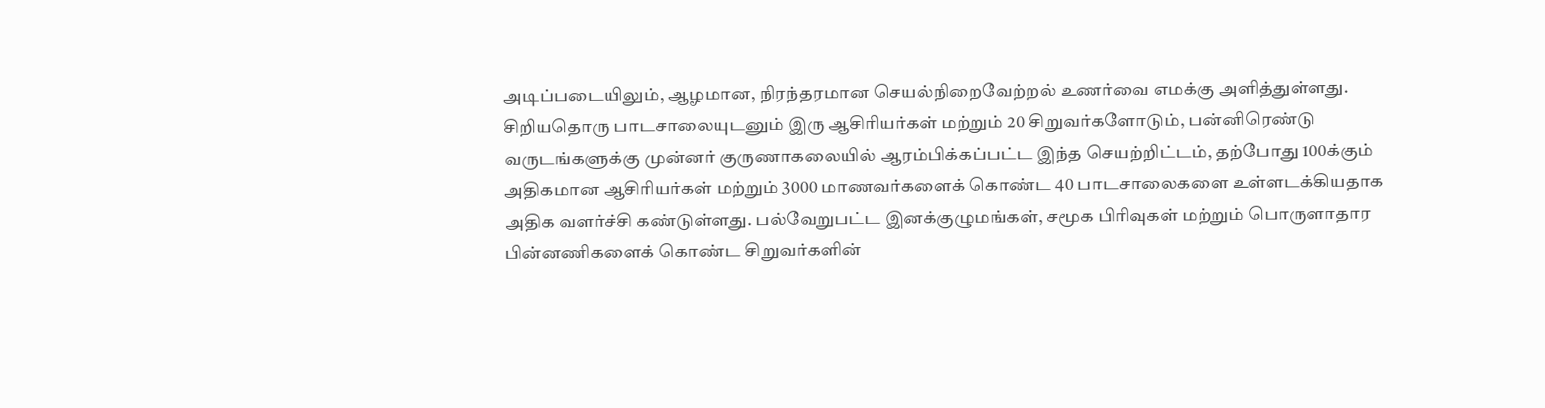அடிப்படையிலும், ஆழமான, நிரந்தரமான செயல்நிறைவேற்றல் உணர்வை எமக்கு அளித்துள்ளது. சிறியதொரு பாடசாலையுடனும் இரு ஆசிரியர்கள் மற்றும் 20 சிறுவர்களோடும், பன்னிரெண்டு வருடங்களுக்கு முன்னர் குருணாகலையில் ஆரம்பிக்கப்பட்ட இந்த செயற்றிட்டம், தற்போது 100க்கும் அதிகமான ஆசிரியர்கள் மற்றும் 3000 மாணவர்களைக் கொண்ட 40 பாடசாலைகளை உள்ளடக்கியதாக அதிக வளர்ச்சி கண்டுள்ளது. பல்வேறுபட்ட இனக்குழுமங்கள், சமூக பிரிவுகள் மற்றும் பொருளாதார பின்னணிகளைக் கொண்ட சிறுவர்களின்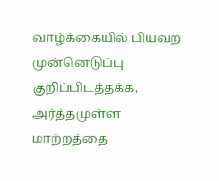வாழ்க்கையில் பியவற முன்னெடுப்பு குறிப்பிடத்தக்க, அர்த்தமுள்ள மாற்றத்தை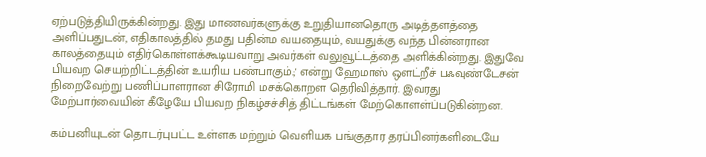ஏற்படுத்தியிருக்கின்றது. இது மாணவர்களுக்கு உறுதியானதொரு அடித்தளத்தை அளிப்பதுடன், எதிகாலத்தில் தமது பதின்ம வயதையும், வயதுக்கு வந்த பின்னரான காலத்தையும் எதிர்கொள்ளக்கூடியவாறு அவர்கள் வலுவூட்டத்தை அளிக்கின்றது. இதுவே பியவற செயற்றிட்டத்தின் உயரிய பண்பாகும்.;' என்று ஹேமாஸ் ஒளட்றீச் பஃவுண்டேசன் நிறைவேற்று பணிப்பாளரான சிரோமி மசக்கொறள தெரிவித்தார். இவரது மேற்பார்வையின் கீழேயே பியவற நிகழ்சச்சித் திட்டங்கள் மேற்கொளள்ப்படுகின்றன.

கம்பனியுடன் தொடர்புபட்ட உள்ளக மற்றும் வெளியக பங்குதார தரப்பினர்களிடையே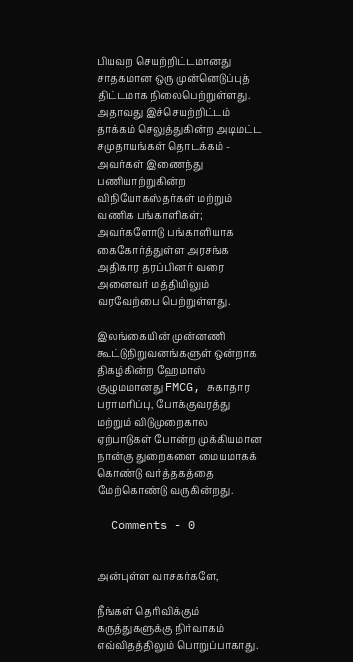பியவற செயற்றிட்டமானது சாதகமான ஒரு முன்னெடுப்புத் திட்டமாக நிலைபெற்றுள்ளது. அதாவது இச்செயற்றிட்டம் தாக்கம் செலுத்துகின்ற அடிமட்ட சமுதாயங்கள் தொடக்கம் - அவர்கள் இணைந்து பணியாற்றுகின்ற விநியோகஸ்தர்கள் மற்றும் வணிக பங்காளிகள்; அவர்களோடு பங்காளியாக கைகோர்த்துள்ள அரசங்க அதிகார தரப்பினர் வரை அனைவர் மத்தியிலும் வரவேற்பை பெற்றுள்ளது.

இலங்கையின் முன்னணி கூட்டுநிறுவனங்களுள் ஒன்றாக திகழ்கின்ற ஹேமாஸ் குழுமமானது FMCG, சுகாதார பராமரிப்பு, போக்குவரத்து மற்றும் விடுமுறைகால ஏற்பாடுகள் போன்ற முக்கியமான நான்கு துறைகளை மையமாகக் கொண்டு வர்த்தகத்தை மேற்கொண்டு வருகின்றது.

  Comments - 0


அன்புள்ள வாசகர்களே,

நீங்கள் தெரிவிக்கும் கருத்துகளுக்கு நிர்வாகம் எவ்விதத்திலும் பொறுப்பாகாது.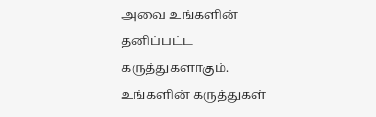அவை உங்களின் தனிப்பட்ட கருத்துகளாகும். உங்களின் கருத்துகள்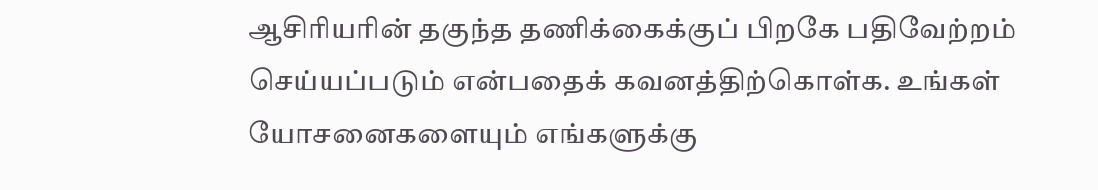ஆசிரியரின் தகுந்த தணிக்கைக்குப் பிறகே பதிவேற்றம் செய்யப்படும் என்பதைக் கவனத்திற்கொள்க. உங்கள் யோசனைகளையும் எங்களுக்கு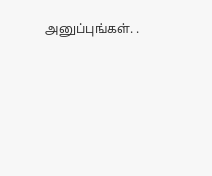அனுப்புங்கள். .